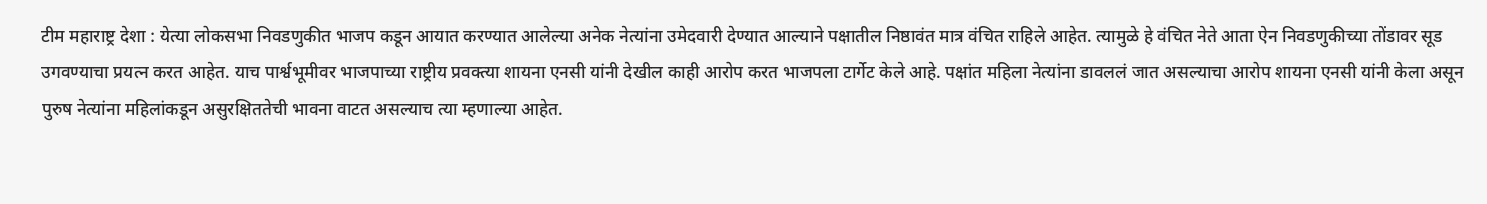टीम महाराष्ट्र देशा : येत्या लोकसभा निवडणुकीत भाजप कडून आयात करण्यात आलेल्या अनेक नेत्यांना उमेदवारी देण्यात आल्याने पक्षातील निष्ठावंत मात्र वंचित राहिले आहेत. त्यामुळे हे वंचित नेते आता ऐन निवडणुकीच्या तोंडावर सूड उगवण्याचा प्रयत्न करत आहेत. याच पार्श्वभूमीवर भाजपाच्या राष्ट्रीय प्रवक्त्या शायना एनसी यांनी देखील काही आरोप करत भाजपला टार्गेट केले आहे. पक्षांत महिला नेत्यांना डावललं जात असल्याचा आरोप शायना एनसी यांनी केला असून पुरुष नेत्यांना महिलांकडून असुरक्षिततेची भावना वाटत असल्याच त्या म्हणाल्या आहेत.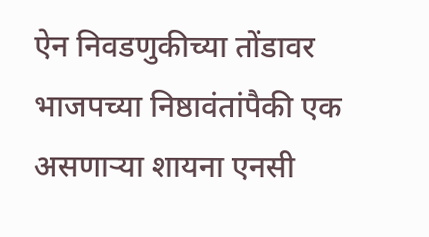ऐन निवडणुकीच्या तोंडावर भाजपच्या निष्ठावंतांपैकी एक असणाऱ्या शायना एनसी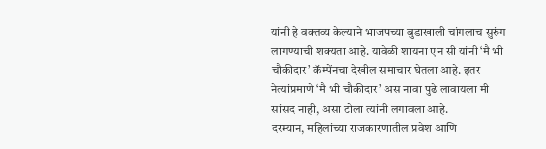यांनी हे वक्तव्य केल्याने भाजपच्या बुडाखाली चांगलाच सुरुंग लागण्याची शक्यता आहे. यावेळी शायना एन सी यांनी ‘मै भी चौकीदार’ कॅम्पेंनचा देखील समाचार घेतला आहे. इतर नेत्यांप्रमाणे ‘मै भी चौकीदार’ अस नावा पुढे लावायला मी सांसद नाही, असा टोला त्यांनी लगावला आहे.
दरम्यान, महिलांच्या राजकारणातील प्रवेश आणि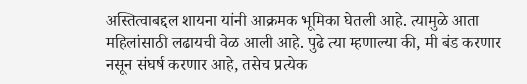अस्तित्वाबद्दल शायना यांनी आक्रमक भूमिका घेतली आहे. त्यामुळे आता महिलांसाठी लढायची वेळ आली आहे. पुढे त्या म्हणाल्या की, मी बंड करणार नसून संघर्ष करणार आहे, तसेच प्रत्येक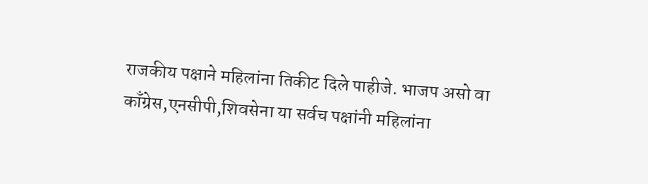राजकीय पक्षाने महिलांना तिकीट दिले पाहीजे. भाजप असो वा काँग्रेस,एनसीपी,शिवसेना या सर्वच पक्षांनी महिलांना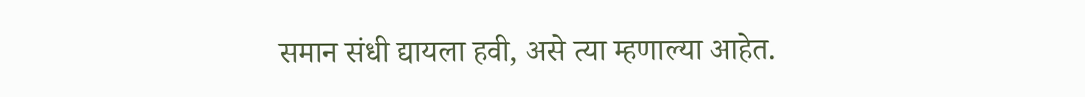समान संधी द्यायला हवी, असे त्या म्हणाल्या आहेत.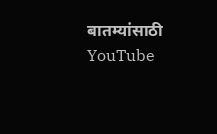बातम्यांसाठी YouTube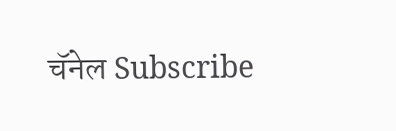चॅनेल Subscribe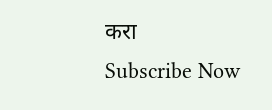करा
Subscribe Now